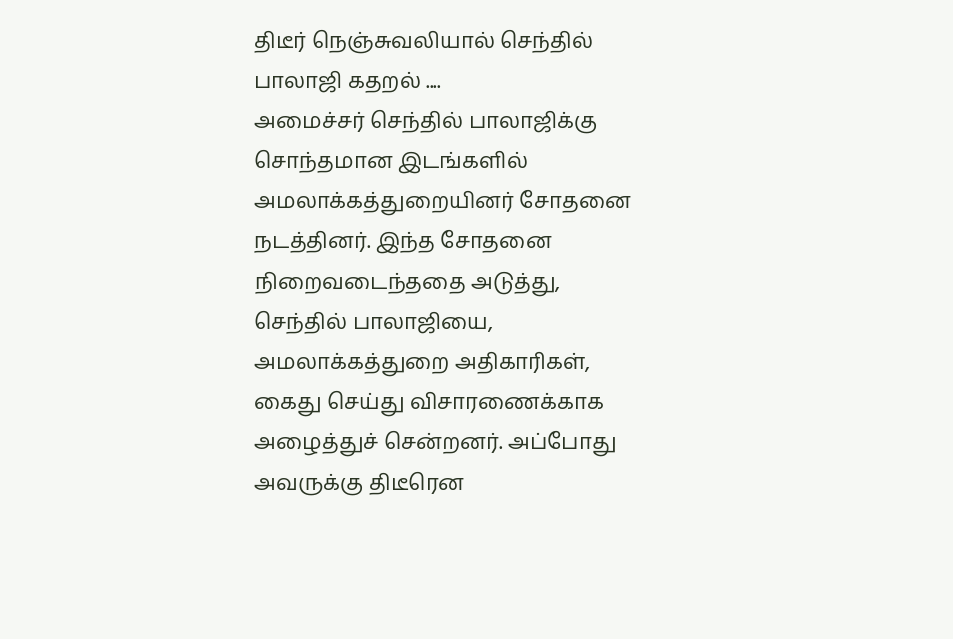திடீர் நெஞ்சுவலியால் செந்தில் பாலாஜி கதறல் ....
அமைச்சர் செந்தில் பாலாஜிக்கு சொந்தமான இடங்களில் அமலாக்கத்துறையினர் சோதனை நடத்தினர். இந்த சோதனை நிறைவடைந்ததை அடுத்து, செந்தில் பாலாஜியை, அமலாக்கத்துறை அதிகாரிகள், கைது செய்து விசாரணைக்காக அழைத்துச் சென்றனர். அப்போது அவருக்கு திடீரென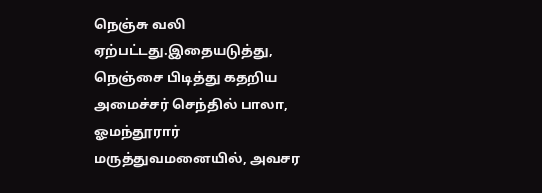நெஞ்சு வலி ஏற்பட்டது.இதையடுத்து, நெஞ்சை பிடித்து கதறிய அமைச்சர் செந்தில் பாலா, ஓமந்தூரார் மருத்துவமனையில், அவசர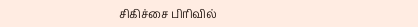சிகிச்சை பிரிவில்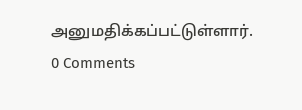அனுமதிக்கப்பட்டுள்ளார்.
0 Comments